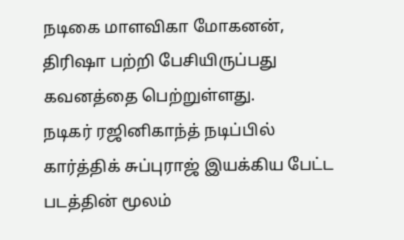நடிகை மாளவிகா மோகனன், திரிஷா பற்றி பேசியிருப்பது கவனத்தை பெற்றுள்ளது.
நடிகர் ரஜினிகாந்த் நடிப்பில் கார்த்திக் சுப்புராஜ் இயக்கிய பேட்ட படத்தின் மூலம்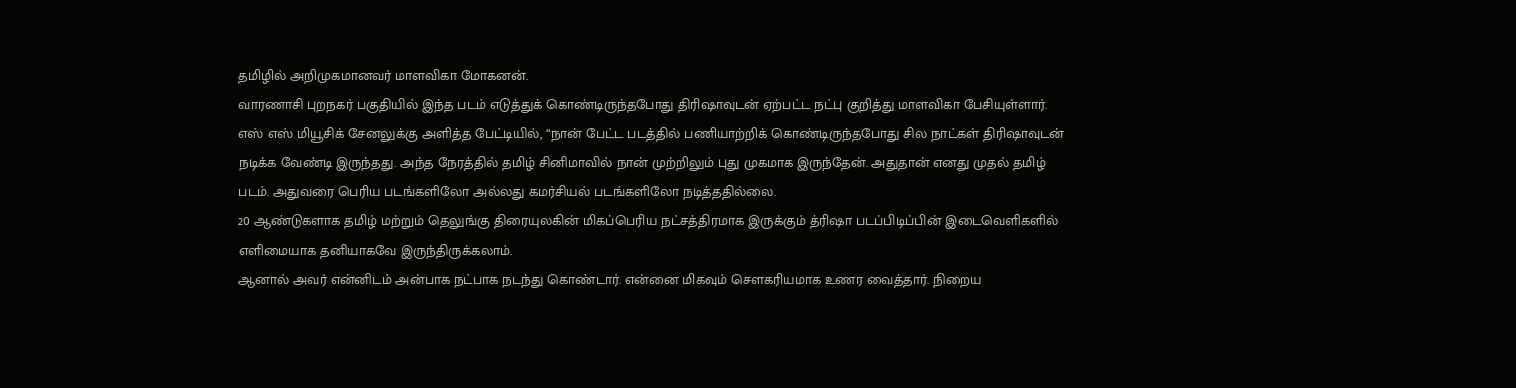தமிழில் அறிமுகமானவர் மாளவிகா மோகனன்.
வாரணாசி புறநகர் பகுதியில் இந்த படம் எடுத்துக் கொண்டிருந்தபோது திரிஷாவுடன் ஏற்பட்ட நட்பு குறித்து மாளவிகா பேசியுள்ளார்.
எஸ் எஸ் மியூசிக் சேனலுக்கு அளித்த பேட்டியில், “நான் பேட்ட படத்தில் பணியாற்றிக் கொண்டிருந்தபோது சில நாட்கள் திரிஷாவுடன் நடிக்க வேண்டி இருந்தது. அந்த நேரத்தில் தமிழ் சினிமாவில் நான் முற்றிலும் புது முகமாக இருந்தேன். அதுதான் எனது முதல் தமிழ் படம். அதுவரை பெரிய படங்களிலோ அல்லது கமர்சியல் படங்களிலோ நடித்ததில்லை.
20 ஆண்டுகளாக தமிழ் மற்றும் தெலுங்கு திரையுலகின் மிகப்பெரிய நட்சத்திரமாக இருக்கும் த்ரிஷா படப்பிடிப்பின் இடைவெளிகளில் எளிமையாக தனியாகவே இருந்திருக்கலாம்.
ஆனால் அவர் என்னிடம் அன்பாக நட்பாக நடந்து கொண்டார். என்னை மிகவும் சௌகரியமாக உணர வைத்தார். நிறைய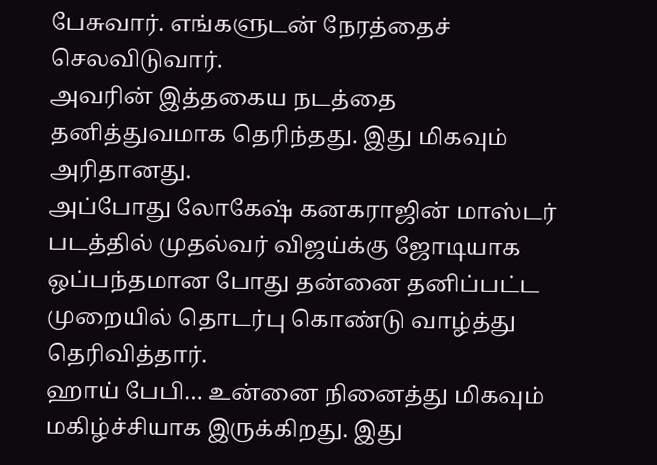பேசுவார். எங்களுடன் நேரத்தைச் செலவிடுவார்.
அவரின் இத்தகைய நடத்தை தனித்துவமாக தெரிந்தது. இது மிகவும் அரிதானது.
அப்போது லோகேஷ் கனகராஜின் மாஸ்டர் படத்தில் முதல்வர் விஜய்க்கு ஜோடியாக ஒப்பந்தமான போது தன்னை தனிப்பட்ட முறையில் தொடர்பு கொண்டு வாழ்த்து தெரிவித்தார்.
ஹாய் பேபி… உன்னை நினைத்து மிகவும் மகிழ்ச்சியாக இருக்கிறது. இது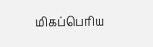மிகப்பெரிய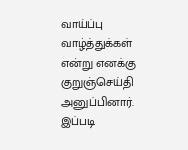வாய்ப்பு வாழ்த்துக்கள் என்று எனக்கு குறுஞ்செய்தி அனுப்பினார். இப்படி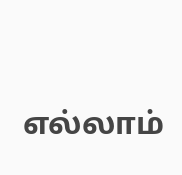எல்லாம்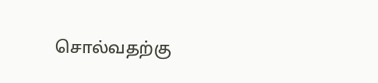சொல்வதற்கு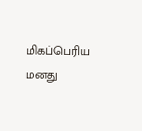மிகப்பெரிய மனது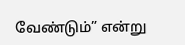வேண்டும்” என்று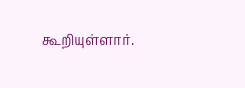கூறியுள்ளார்.